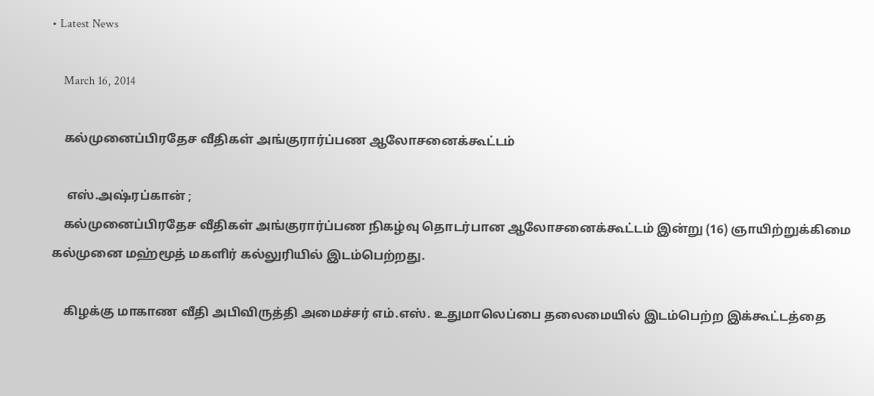• Latest News

    March 16, 2014

    கல்முனைப்பிரதேச வீதிகள் அங்குரார்ப்பண ஆலோசனைக்கூட்டம்

     எஸ்.அஷ்ரப்கான் ;
    கல்முனைப்பிரதேச வீதிகள் அங்குரார்ப்பண நிகழ்வு தொடர்பான ஆலோசனைக்கூட்டம் இன்று (16) ஞாயிற்றுக்கிமை கல்முனை மஹ்மூத் மகளிர் கல்லுரியில் இடம்பெற்றது.

    கிழக்கு மாகாண வீதி அபிவிருத்தி அமைச்சர் எம்.எஸ். உதுமாலெப்பை தலைமையில் இடம்பெற்ற இக்கூட்டத்தை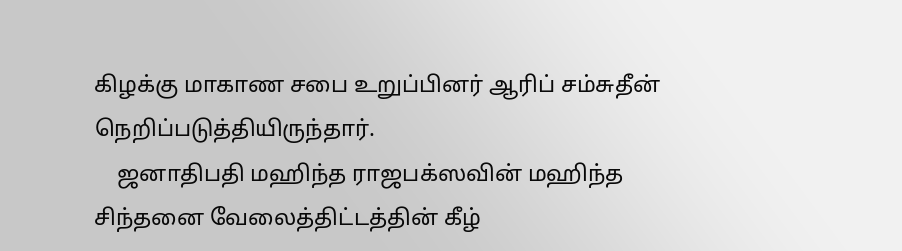கிழக்கு மாகாண சபை உறுப்பினர் ஆரிப் சம்சுதீன் நெறிப்படுத்தியிருந்தார்.
    ஜனாதிபதி மஹிந்த ராஜபக்ஸவின் மஹிந்த சிந்தனை வேலைத்திட்டத்தின் கீழ்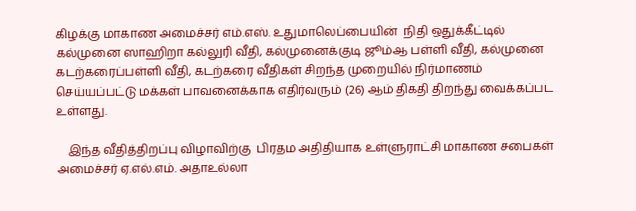கிழக்கு மாகாண அமைச்சர் எம்.எஸ். உதுமாலெப்பையின்  நிதி ஒதுக்கீட்டில் கல்முனை ஸாஹிறா கல்லுரி வீதி, கல்முனைக்குடி ஜூம்ஆ பள்ளி வீதி, கல்முனை கடற்கரைப்பள்ளி வீதி, கடற்கரை வீதிகள் சிறந்த முறையில் நிர்மாணம் செய்யப்பட்டு மக்கள் பாவனைக்காக எதிர்வரும் (26) ஆம் திகதி திறந்து வைக்கப்பட உள்ளது.

    இந்த வீதித்திறப்பு விழாவிற்கு  பிரதம அதிதியாக உள்ளுராட்சி மாகாண சபைகள் அமைச்சர் ஏ.எல்.எம். அதாஉல்லா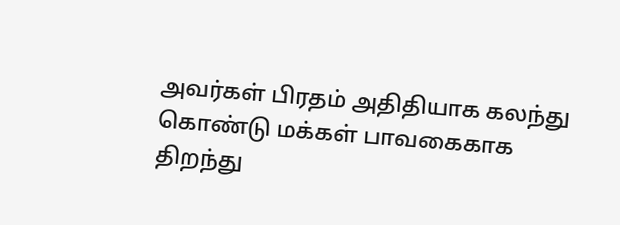அவர்கள் பிரதம் அதிதியாக கலந்து கொண்டு மக்கள் பாவகைகாக திறந்து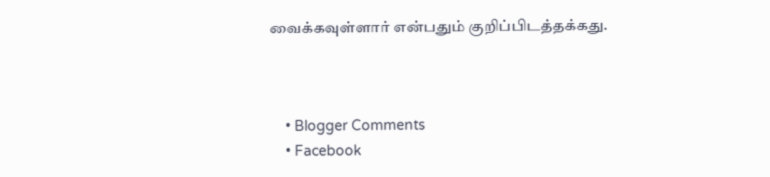வைக்கவுள்ளார் என்பதும் குறிப்பிடத்தக்கது.



    • Blogger Comments
    • Facebook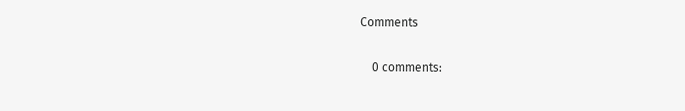Comments

    0 comments: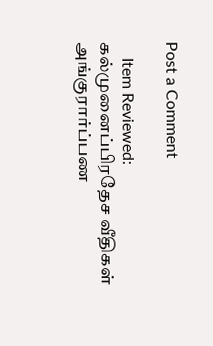Post a Comment

    Item Reviewed: கல்முனைப்பிரதேச வீதிகள் அங்குரார்ப்பண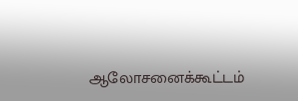ஆலோசனைக்கூட்டம்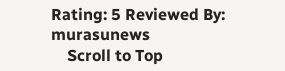Rating: 5 Reviewed By: murasunews
    Scroll to Top